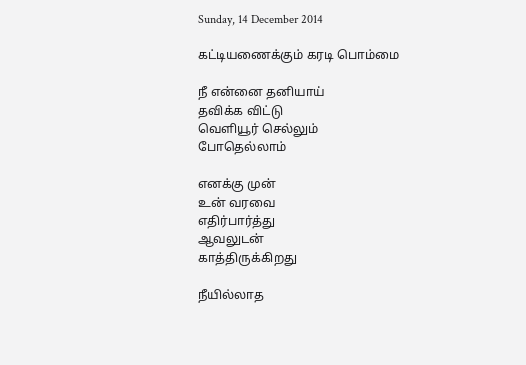Sunday, 14 December 2014

கட்டியணைக்கும் கரடி பொம்மை

நீ என்னை தனியாய்
தவிக்க விட்டு
வெளியூர் செல்லும்
போதெல்லாம்

எனக்கு முன்
உன் வரவை
எதிர்பார்த்து
ஆவலுடன்
காத்திருக்கிறது

நீயில்லாத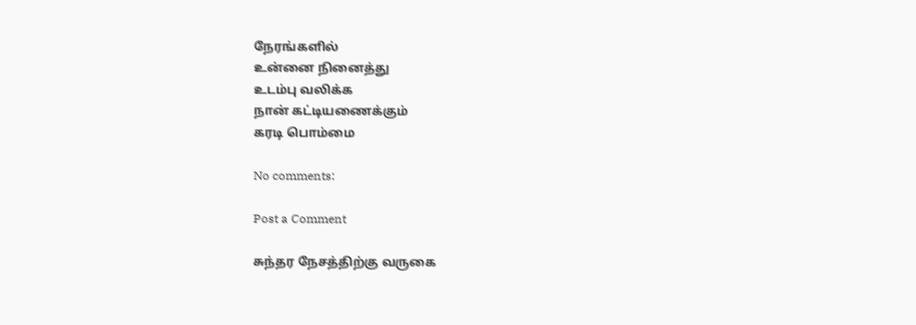நேரங்களில்
உன்னை நினைத்து
உடம்பு வலிக்க
நான் கட்டியணைக்கும்
கரடி பொம்மை

No comments:

Post a Comment

சுந்தர நேசத்திற்கு வருகை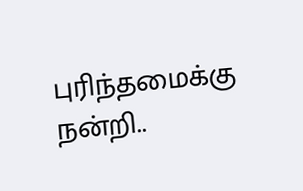புரிந்தமைக்கு நன்றி..